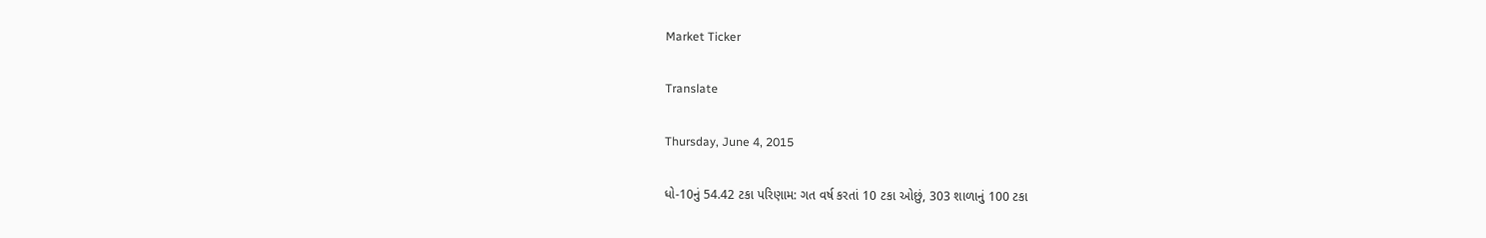Market Ticker

Translate

Thursday, June 4, 2015

ધો-10નું 54.42 ટકા પરિણામ: ગત વર્ષ કરતાં 10 ટકા ઓછું, 303 શાળાનું 100 ટકા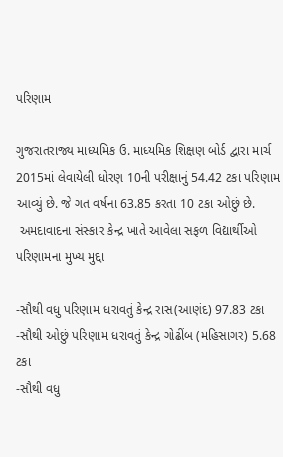પરિણામ

ગુજરાતરાજ્ય માધ્યમિક ઉ. માધ્યમિક શિક્ષણ બોર્ડ દ્વારા માર્ચ 2015માં લેવાયેલી ધોરણ 10ની પરીક્ષાનું 54.42 ટકા પરિણામ આવ્યું છે. જે ગત વર્ષના 63.85 કરતા 10 ટકા ઓછું છે.
 અમદાવાદના સંસ્કાર કેન્દ્ર ખાતે આવેલા સફળ વિદ્યાર્થીઓ
પરિણામના મુખ્ય મુદ્દા

-સૌથી વધુ પરિણામ ધરાવતું કેન્દ્ર રાસ(આણંદ) 97.83 ટકા
-સૌથી ઓછું પરિણામ ધરાવતું કેન્દ્ર ગોઢીંબ (મહિસાગર) 5.68 ટકા
-સૌથી વધુ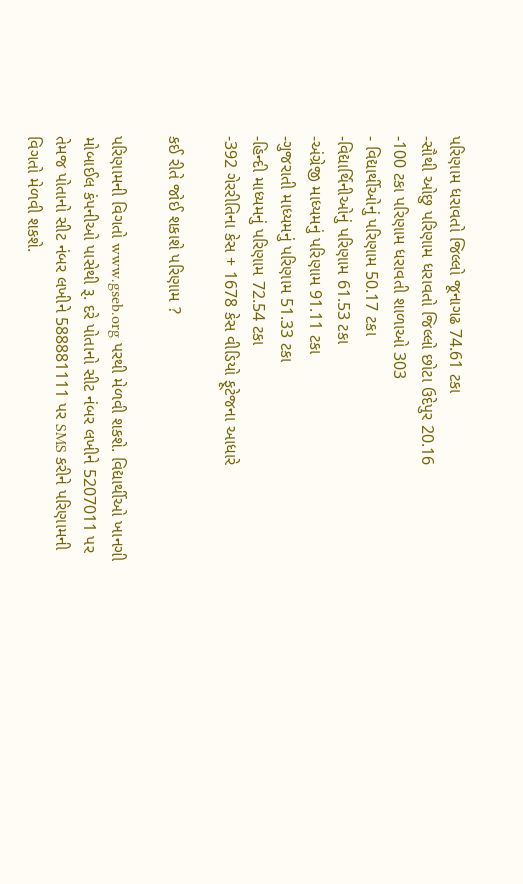પરિણામ ધરાવતો જિલ્લો જૂનાગઢ 74.61 ટકા
-સૌથી ઓછુ પરિણામ ધરાવતો જિલ્લો છોટા ઉદેપુર 20.16
-100 ટકા પરિણામ ધરાવતી શાળાઓ 303
- વિદ્યાર્થીઓનું પરિણામ 50.17 ટકા
-વિદ્યાર્થિનીઓનું પરિણામ 61.53 ટકા
-અંગ્રેજી માધ્યમનું પરિણામ 91.11 ટકા
-ગુજરાતી માધ્યમનું પરિણામ 51.33 ટકા
-હિન્દી માધ્યમનું પરિણામ 72.54 ટકા
-392 ગેરરીતિના કેસ + 1678 કેસ વીડિયો ફૂટેજના આધારે

કઈ રીતે જોઈ શકાશે પરિણામ ?

પરિણામની વિગતો www.gseb.org પરથી મેળવી શકશે. વિદ્યાર્થીઓ ખાનગી મોબાઈલ કંપનીઓ પાસેથી રૂ. દરે પોતાનો સીટ નંબર લખીને 5207011 પર તેમજ પોતાનો સીટ નંબર લખીને 588881111 પર SMS કરીને પરિણામની વિગતો મેળવી શકશે.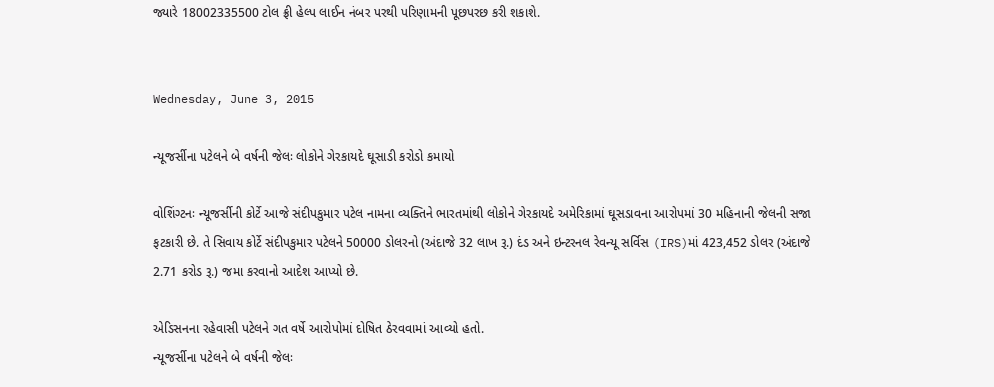જ્યારે 18002335500 ટોલ ફ્રી હેલ્પ લાઈન નંબર પરથી પરિણામની પૂછપરછ કરી શકાશે.


Wednesday, June 3, 2015

ન્યૂજર્સીના પટેલને બે વર્ષની જેલઃ લોકોને ગેરકાયદે ઘૂસાડી કરોડો કમાયો

વોશિંગ્ટનઃ ન્યૂજર્સીની કોર્ટે આજે સંદીપકુમાર પટેલ નામના વ્યક્તિને ભારતમાંથી લોકોને ગેરકાયદે અમેરિકામાં ઘૂસડાવના આરોપમાં 30 મહિનાની જેલની સજા ફટકારી છે. તે સિવાય કોર્ટે સંદીપકુમાર પટેલને 50000 ડોલરનો (અંદાજે 32 લાખ રૂ.) દંડ અને ઇન્ટરનલ રેવન્યૂ સર્વિસ (IRS)માં 423,452 ડોલર (અંદાજે 2.71 કરોડ રૂ.) જમા કરવાનો આદેશ આપ્યો છે.

એડિસનના રહેવાસી પટેલને ગત વર્ષે આરોપોમાં દોષિત ઠેરવવામાં આવ્યો હતો.
ન્યૂજર્સીના પટેલને બે વર્ષની જેલઃ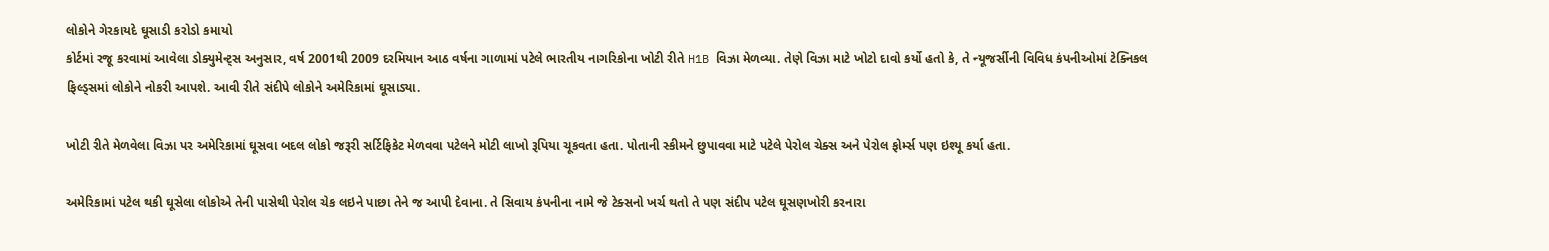લોકોને ગેરકાયદે ઘૂસાડી કરોડો કમાયો
કોર્ટમાં રજૂ કરવામાં આવેલા ડોક્યુમેન્ટ્સ અનુસાર, વર્ષ 2001થી 2009 દરમિયાન આઠ વર્ષના ગાળામાં પટેલે ભારતીય નાગરિકોના ખોટી રીતે H1B વિઝા મેળવ્યા. તેણે વિઝા માટે ખોટો દાવો કર્યો હતો કે, તે ન્યૂજર્સીની વિવિધ કંપનીઓમાં ટેક્નિકલ ફિલ્ડ્સમાં લોકોને નોકરી આપશે. આવી રીતે સંદીપે લોકોને અમેરિકામાં ઘૂસાડ્યા.

ખોટી રીતે મેળવેલા વિઝા પર અમેરિકામાં ઘૂસવા બદલ લોકો જરૂરી સર્ટિફિકેટ મેળવવા પટેલને મોટી લાખો રૂપિયા ચૂકવતા હતા. પોતાની સ્કીમને છુપાવવા માટે પટેલે પેરોલ ચેક્સ અને પેરોલ ફોર્મ્સ પણ ઇશ્યૂ કર્યા હતા.

અમેરિકામાં પટેલ થકી ઘૂસેલા લોકોએ તેની પાસેથી પેરોલ ચેક લઇને પાછા તેને જ આપી દેવાના. તે સિવાય કંપનીના નામે જે ટેક્સનો ખર્ચ થતો તે પણ સંદીપ પટેલ ઘૂસણખોરી કરનારા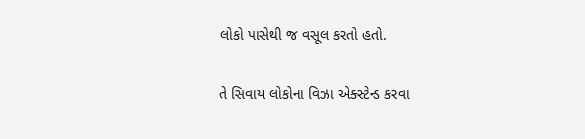લોકો પાસેથી જ વસૂલ કરતો હતો.

તે સિવાય લોકોના વિઝા એક્સ્ટેન્ડ કરવા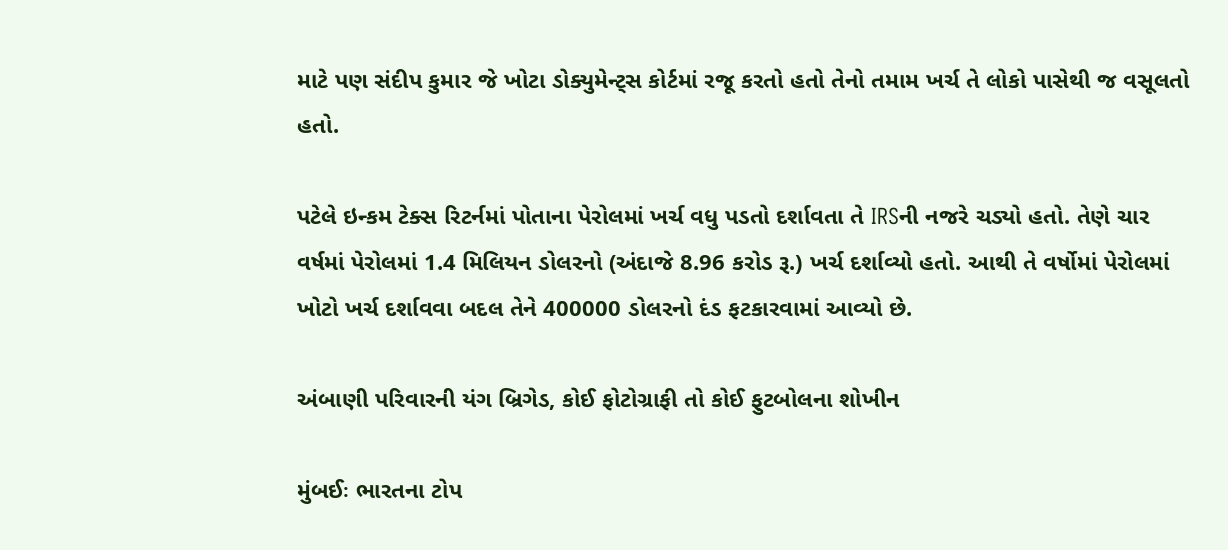માટે પણ સંદીપ કુમાર જે ખોટા ડોક્યુમેન્ટ્સ કોર્ટમાં રજૂ કરતો હતો તેનો તમામ ખર્ચ તે લોકો પાસેથી જ વસૂલતો હતો.

પટેલે ઇન્કમ ટેક્સ રિટર્નમાં પોતાના પેરોલમાં ખર્ચ વધુ પડતો દર્શાવતા તે IRSની નજરે ચડ્યો હતો. તેણે ચાર વર્ષમાં પેરોલમાં 1.4 મિલિયન ડોલરનો (અંદાજે 8.96 કરોડ રૂ.) ખર્ચ દર્શાવ્યો હતો. આથી તે વર્ષોમાં પેરોલમાં ખોટો ખર્ચ દર્શાવવા બદલ તેને 400000 ડોલરનો દંડ ફટકારવામાં આવ્યો છે.

અંબાણી પરિવારની યંગ બ્રિગેડ, કોઈ ફોટોગ્રાફી તો કોઈ ફુટબોલના શોખીન

મુંબઈઃ ભારતના ટોપ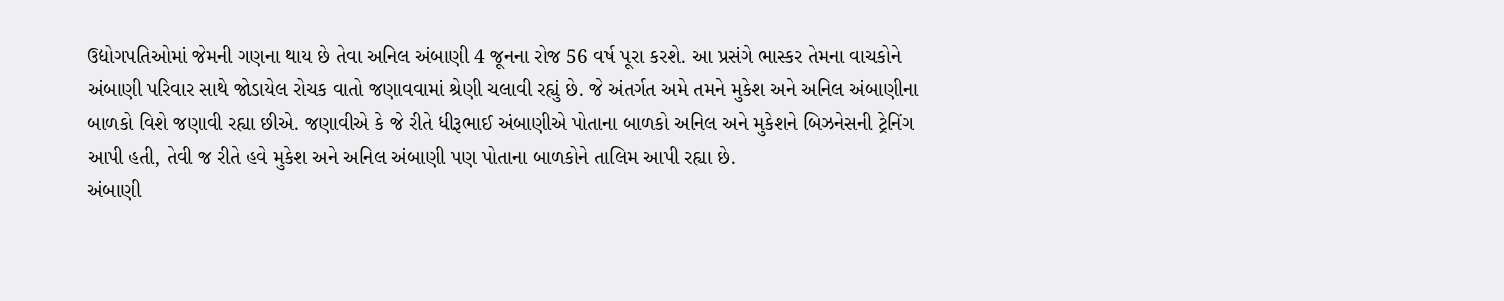ઉદ્યોગપતિઓમાં જેમની ગણના થાય છે તેવા અનિલ અંબાણી 4 જૂનના રોજ 56 વર્ષ પૂરા કરશે. આ પ્રસંગે ભાસ્કર તેમના વાચકોને અંબાણી પરિવાર સાથે જોડાયેલ રોચક વાતો જણાવવામાં શ્રેણી ચલાવી રહ્યું છે. જે અંતર્ગત અમે તમને મુકેશ અને અનિલ અંબાણીના બાળકો વિશે જણાવી રહ્યા છીએ. જણાવીએ કે જે રીતે ધીરૂભાઈ અંબાણીએ પોતાના બાળકો અનિલ અને મુકેશને બિઝનેસની ટ્રેનિંગ આપી હતી, તેવી જ રીતે હવે મુકેશ અને અનિલ અંબાણી પણ પોતાના બાળકોને તાલિમ આપી રહ્યા છે.
અંબાણી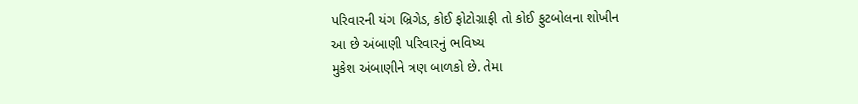પરિવારની યંગ બ્રિગેડ, કોઈ ફોટોગ્રાફી તો કોઈ ફુટબોલના શોખીન
આ છે અંબાણી પરિવારનું ભવિષ્ય
મુકેશ અંબાણીને ત્રણ બાળકો છે. તેમા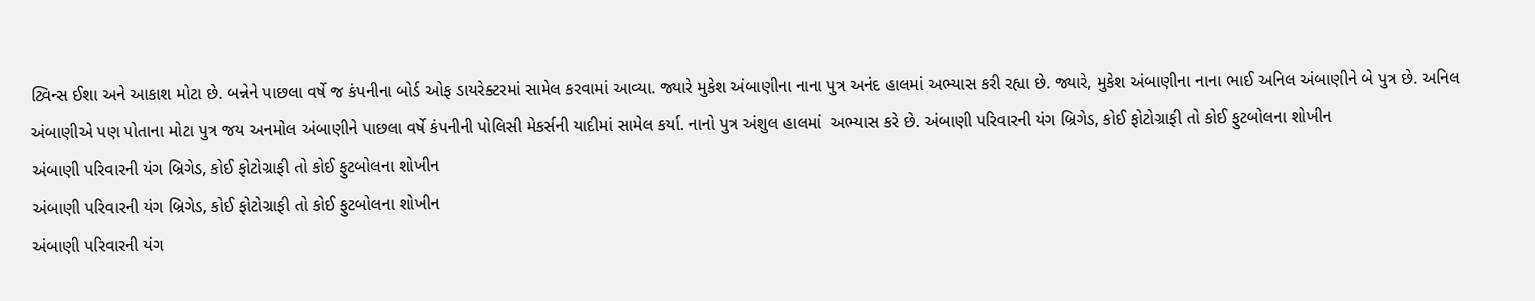ટ્વિન્સ ઈશા અને આકાશ મોટા છે. બન્નેને પાછલા વર્ષે જ કંપનીના બોર્ડ ઓફ ડાયરેક્ટરમાં સામેલ કરવામાં આવ્યા. જ્યારે મુકેશ અંબાણીના નાના પુત્ર અનંદ હાલમાં અભ્યાસ કરી રહ્યા છે. જ્યારે, મુકેશ અંબાણીના નાના ભાઈ અનિલ અંબાણીને બે પુત્ર છે. અનિલ અંબાણીએ પણ પોતાના મોટા પુત્ર જય અનમોલ અંબાણીને પાછલા વર્ષે કંપનીની પોલિસી મેકર્સની યાદીમાં સામેલ કર્યા. નાનો પુત્ર અંશુલ હાલમાં  અભ્યાસ કરે છે. અંબાણી પરિવારની યંગ બ્રિગેડ, કોઈ ફોટોગ્રાફી તો કોઈ ફુટબોલના શોખીન
અંબાણી પરિવારની યંગ બ્રિગેડ, કોઈ ફોટોગ્રાફી તો કોઈ ફુટબોલના શોખીન
અંબાણી પરિવારની યંગ બ્રિગેડ, કોઈ ફોટોગ્રાફી તો કોઈ ફુટબોલના શોખીન
અંબાણી પરિવારની યંગ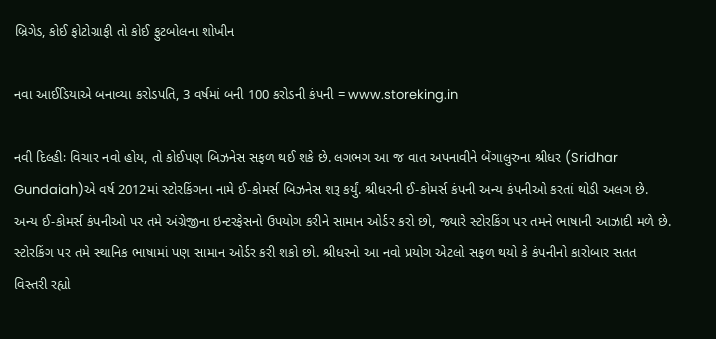બ્રિગેડ, કોઈ ફોટોગ્રાફી તો કોઈ ફુટબોલના શોખીન

નવા આઈડિયાએ બનાવ્યા કરોડપતિ, 3 વર્ષમાં બની 100 કરોડની કંપની = www.storeking.in

નવી દિલ્હીઃ વિચાર નવો હોય, તો કોઈપણ બિઝનેસ સફળ થઈ શકે છે. લગભગ આ જ વાત અપનાવીને બેંગાલુરુના શ્રીધર (Sridhar Gundaiah)એ વર્ષ 2012માં સ્ટોરકિંગના નામે ઈ-કોમર્સ બિઝનેસ શરૂ કર્યું. શ્રીધરની ઈ-કોમર્સ કંપની અન્ય કંપનીઓ કરતાં થોડી અલગ છે. અન્ય ઈ-કોમર્સ કંપનીઓ પર તમે અંગ્રેજીના ઇન્ટરફેસનો ઉપયોગ કરીને સામાન ઓર્ડર કરો છો, જ્યારે સ્ટોરકિંગ પર તમને ભાષાની આઝાદી મળે છે. સ્ટોરકિંગ પર તમે સ્થાનિક ભાષામાં પણ સામાન ઓર્ડર કરી શકો છો. શ્રીધરનો આ નવો પ્રયોગ એટલો સફળ થયો કે કંપનીનો કારોબાર સતત વિસ્તરી રહ્યો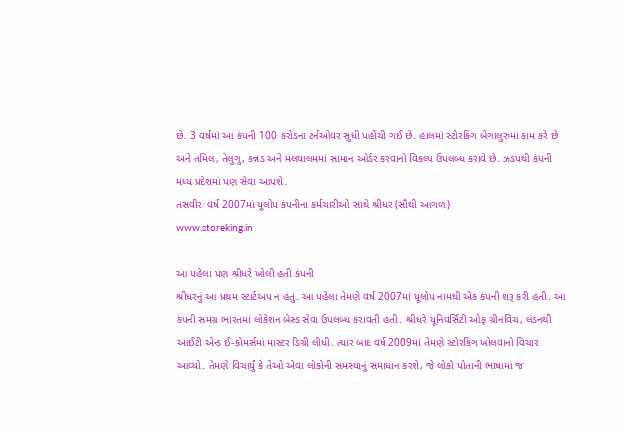છે. 3 વર્ષમાં આ કંપની 100 કરોડના ટર્નઓવર સુધી પહોંચી ગઈ છે. હાલમાં સ્ટોરકિંગ બેંગાલુરુમાં કામ કરે છે અને તમિલ, તેલુગુ, કન્નડ અને મલયાલમમાં સામાન ઓર્ડર કરવાનો વિકલ્પ ઉપલબ્ધ કરાવે છે. ઝડપથી કંપની મધ્ય પ્રદેશમાં પણ સેવા આપશે.
તસવીરઃ વર્ષ 2007માં યૂલોપ કંપનીના કર્મચારીઓ સાથે શ્રીધર (સૌથી આગળ)
www.storeking.in

આ પહેલા પણ શ્રીધરે ખોલી હતી કંપની
શ્રીધરનું આ પ્રથમ સ્ટાર્ટઅપ ન હતું. આ પહેલા તેમણે વર્ષ 2007માં યૂલોપ નામથી એક કંપની શરૂ કરી હતી. આ કંપની સમગ્ર ભારતમાં લોકેશન બેસ્ડ સેવા ઉપલબ્ધ કરાવતી હતી. શ્રીધરે યૂનિવર્સિટી ઓફ ગ્રીનવિચ, લંડનથી આઈટી એન્ડ ઈ-કોમર્સમાં માસ્ટર ડિગ્રી લીધી. ત્યાર બાદ વર્ષ 2009માં તેમણે સ્ટોરકિંગ ખોલવાનો વિચાર આવ્યો. તેમણે વિચાર્યું કે તેઓ એવા લોકોની સમસ્યાનું સમાધાન કરશે, જે લોકો પોતાની ભાષામાં જ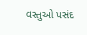વસ્તુઓ પસંદ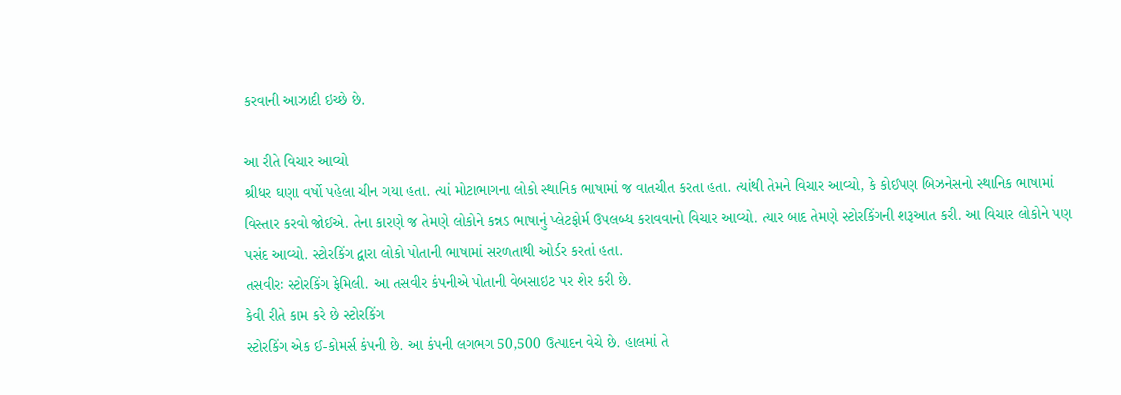કરવાની આઝાદી ઇચ્છે છે.

આ રીતે વિચાર આવ્યો
શ્રીધર ઘણા વર્ષો પહેલા ચીન ગયા હતા. ત્યાં મોટાભાગના લોકો સ્થાનિક ભાષામાં જ વાતચીત કરતા હતા. ત્યાંથી તેમને વિચાર આવ્યો, કે કોઈપણ બિઝનેસનો સ્થાનિક ભાષામાં વિસ્તાર કરવો જોઈએ. તેના કારણે જ તેમણે લોકોને કન્નડ ભાષાનું પ્લેટફોર્મ ઉપલબ્ધ કરાવવાનો વિચાર આવ્યો. ત્યાર બાદ તેમણે સ્ટોરકિંગની શરૂઆત કરી. આ વિચાર લોકોને પણ પસંદ આવ્યો. સ્ટોરકિંગ દ્વારા લોકો પોતાની ભાષામાં સરળતાથી ઓર્ડર કરતાં હતા.
તસવીરઃ સ્ટોરકિંગ ફેમિલી. આ તસવીર કંપનીએ પોતાની વેબસાઇટ પર શેર કરી છે.
કેવી રીતે કામ કરે છે સ્ટોરકિંગ
સ્ટોરકિંગ એક ઈ-કોમર્સ કંપની છે. આ કંપની લગભગ 50,500 ઉત્પાદન વેચે છે. હાલમાં તે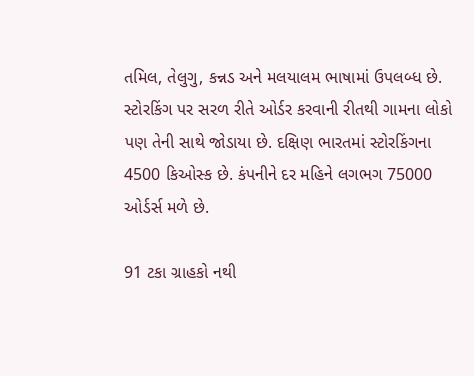તમિલ, તેલુગુ, કન્નડ અને મલયાલમ ભાષામાં ઉપલબ્ધ છે. સ્ટોરકિંગ પર સરળ રીતે ઓર્ડર કરવાની રીતથી ગામના લોકો પણ તેની સાથે જોડાયા છે. દક્ષિણ ભારતમાં સ્ટોરકિંગના 4500 કિઓસ્ક છે. કંપનીને દર મહિને લગભગ 75000 ઓર્ડર્સ મળે છે.

91 ટકા ગ્રાહકો નથી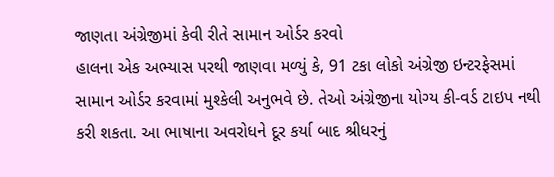જાણતા અંગ્રેજીમાં કેવી રીતે સામાન ઓર્ડર કરવો
હાલના એક અભ્યાસ પરથી જાણવા મળ્યું કે, 91 ટકા લોકો અંગ્રેજી ઇન્ટરફેસમાં સામાન ઓર્ડર કરવામાં મુશ્કેલી અનુભવે છે. તેઓ અંગ્રેજીના યોગ્ય કી-વર્ડ ટાઇપ નથી કરી શકતા. આ ભાષાના અવરોધને દૂર કર્યા બાદ શ્રીધરનું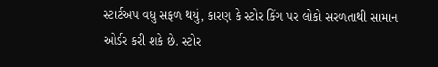સ્ટાર્ટઅપ વધુ સફળ થયું, કારણ કે સ્ટોર કિંગ પર લોકો સરળતાથી સામાન ઓર્ડર કરી શકે છે. સ્ટોર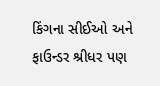કિંગના સીઈઓ અને ફાઉન્ડર શ્રીધર પણ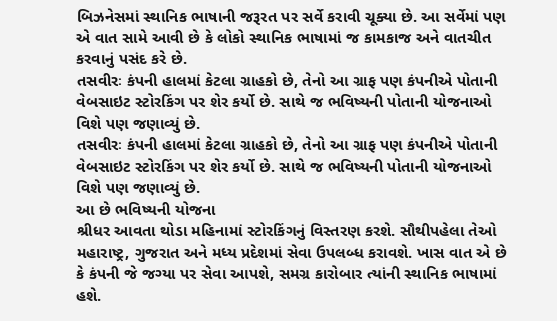બિઝનેસમાં સ્થાનિક ભાષાની જરૂરત પર સર્વે કરાવી ચૂક્યા છે. આ સર્વેમાં પણ એ વાત સામે આવી છે કે લોકો સ્થાનિક ભાષામાં જ કામકાજ અને વાતચીત કરવાનું પસંદ કરે છે.
તસવીરઃ કંપની હાલમાં કેટલા ગ્રાહકો છે, તેનો આ ગ્રાફ પણ કંપનીએ પોતાની વેબસાઇટ સ્ટોરકિંગ પર શેર કર્યો છે. સાથે જ ભવિષ્યની પોતાની યોજનાઓ વિશે પણ જણાવ્યું છે.
તસવીરઃ કંપની હાલમાં કેટલા ગ્રાહકો છે, તેનો આ ગ્રાફ પણ કંપનીએ પોતાની વેબસાઇટ સ્ટોરકિંગ પર શેર કર્યો છે. સાથે જ ભવિષ્યની પોતાની યોજનાઓ વિશે પણ જણાવ્યું છે.
આ છે ભવિષ્યની યોજના
શ્રીધર આવતા થોડા મહિનામાં સ્ટોરકિંગનું વિસ્તરણ કરશે. સૌથીપહેલા તેઓ મહારાષ્ટ્ર, ગુજરાત અને મધ્ય પ્રદેશમાં સેવા ઉપલબ્ધ કરાવશે. ખાસ વાત એ છે કે કંપની જે જગ્યા પર સેવા આપશે, સમગ્ર કારોબાર ત્યાંની સ્થાનિક ભાષામાં હશે.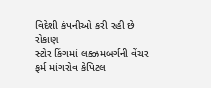વિદેશી કંપનીઓ કરી રહી છે રોકાણ
સ્ટોર કિંગમાં લક્ઝમબર્ગની વેંચર ફર્મ માંગરોવ કેપિટલ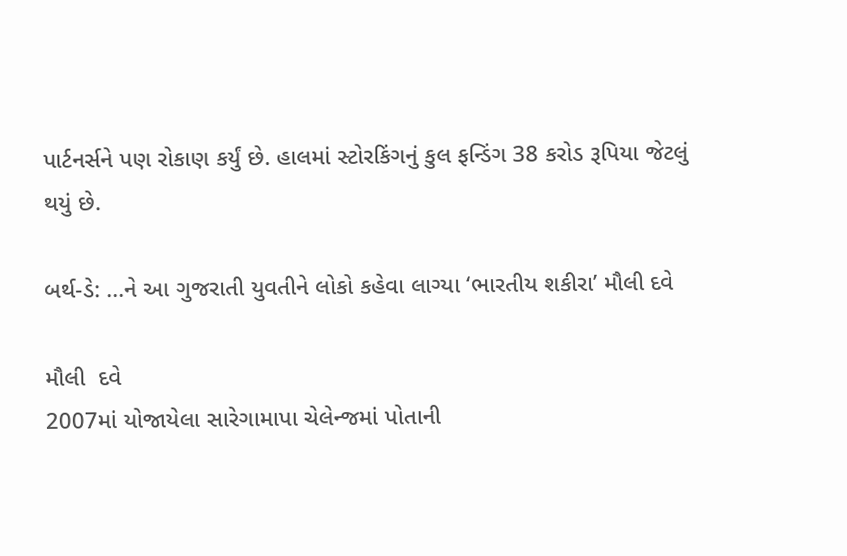પાર્ટનર્સને પણ રોકાણ કર્યું છે. હાલમાં સ્ટોરકિંગનું કુલ ફન્ડિંગ 38 કરોડ રૂપિયા જેટલું થયું છે.

બર્થ-ડે: ...ને આ ગુજરાતી યુવતીને લોકો કહેવા લાગ્યા ‘ભારતીય શકીરા’ મૌલી દવે

મૌલી  દવે
2007માં યોજાયેલા સારેગામાપા ચેલેન્જમાં પોતાની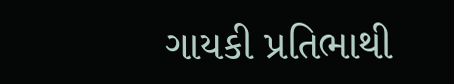ગાયકી પ્રતિભાથી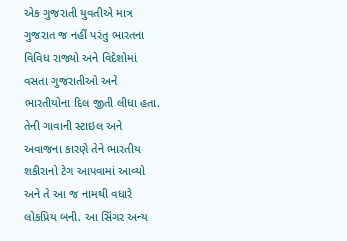એક ગુજરાતી યુવતીએ માત્ર ગુજરાત જ નહીં પરંતુ ભારતના વિવિધ રાજ્યો અને વિદેશોમાં વસતા ગુજરાતીઓ અને ભારતીયોના દિલ જીતી લીધા હતા. તેની ગાવાની સ્ટાઇલ અને અવાજના કારણે તેને ભારતીય શકીરાનો ટેગ આપવામાં આવ્યો અને તે આ જ નામથી વધારે લોકપ્રિય બની. આ સિંગર અન્ય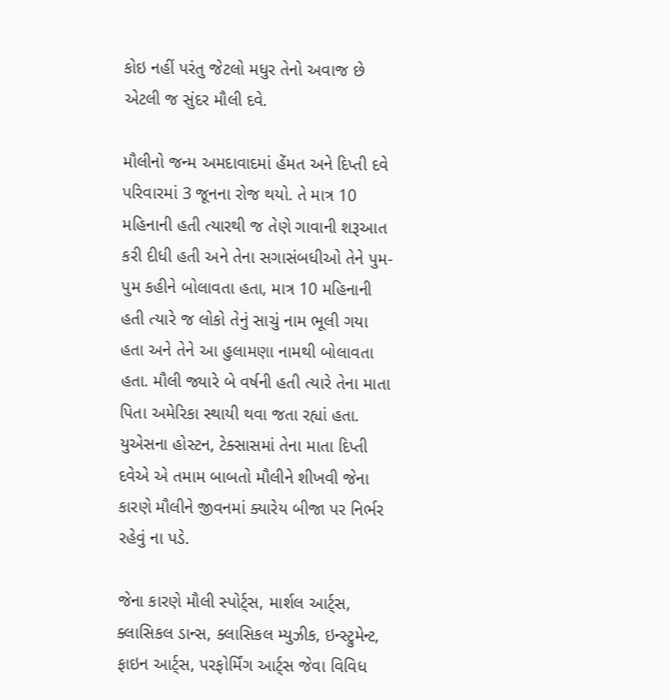કોઇ નહીં પરંતુ જેટલો મધુર તેનો અવાજ છે એટલી જ સુંદર મૌલી દવે.

મૌલીનો જન્મ અમદાવાદમાં હેંમત અને દિપ્તી દવે પરિવારમાં 3 જૂનના રોજ થયો. તે માત્ર 10 મહિનાની હતી ત્યારથી જ તેણે ગાવાની શરૂઆત કરી દીધી હતી અને તેના સગાસંબધીઓ તેને પુમ-પુમ કહીને બોલાવતા હતા, માત્ર 10 મહિનાની હતી ત્યારે જ લોકો તેનું સાચું નામ ભૂલી ગયા હતા અને તેને આ હુલામણા નામથી બોલાવતા હતા. મૌલી જ્યારે બે વર્ષની હતી ત્યારે તેના માતા પિતા અમેરિકા સ્થાયી થવા જતા રહ્યાં હતા. યુએસના હોસ્ટન, ટેક્સાસમાં તેના માતા દિપ્તી દવેએ એ તમામ બાબતો મૌલીને શીખવી જેના કારણે મૌલીને જીવનમાં ક્યારેય બીજા પર નિર્ભર રહેવું ના પડે.

જેના કારણે મૌલી સ્પોર્ટ્સ, માર્શલ આર્ટ્સ, ક્લાસિકલ ડાન્સ, ક્લાસિકલ મ્યુઝીક, ઇન્સ્ટ્રુમેન્ટ, ફાઇન આર્ટ્સ, પરફોર્મિંગ આર્ટ્સ જેવા વિવિધ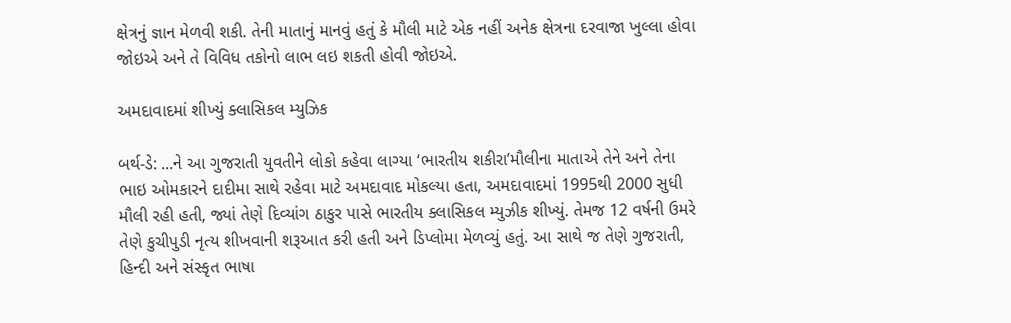ક્ષેત્રનું જ્ઞાન મેળવી શકી. તેની માતાનું માનવું હતું કે મૌલી માટે એક નહીં અનેક ક્ષેત્રના દરવાજા ખુલ્લા હોવા જોઇએ અને તે વિવિધ તકોનો લાભ લઇ શકતી હોવી જોઇએ.

અમદાવાદમાં શીખ્યું ક્લાસિકલ મ્યુઝિક

બર્થ-ડે: ...ને આ ગુજરાતી યુવતીને લોકો કહેવા લાગ્યા ‘ભારતીય શકીરા’મૌલીના માતાએ તેને અને તેના ભાઇ ઓમકારને દાદીમા સાથે રહેવા માટે અમદાવાદ મોકલ્યા હતા, અમદાવાદમાં 1995થી 2000 સુધી મૌલી રહી હતી, જ્યાં તેણે દિવ્યાંગ ઠાકુર પાસે ભારતીય ક્લાસિકલ મ્યુઝીક શીખ્યું. તેમજ 12 વર્ષની ઉમરે તેણે કુચીપુડી નૃત્ય શીખવાની શરૂઆત કરી હતી અને ડિપ્લોમા મેળવ્યું હતું. આ સાથે જ તેણે ગુજરાતી, હિન્દી અને સંસ્કૃત ભાષા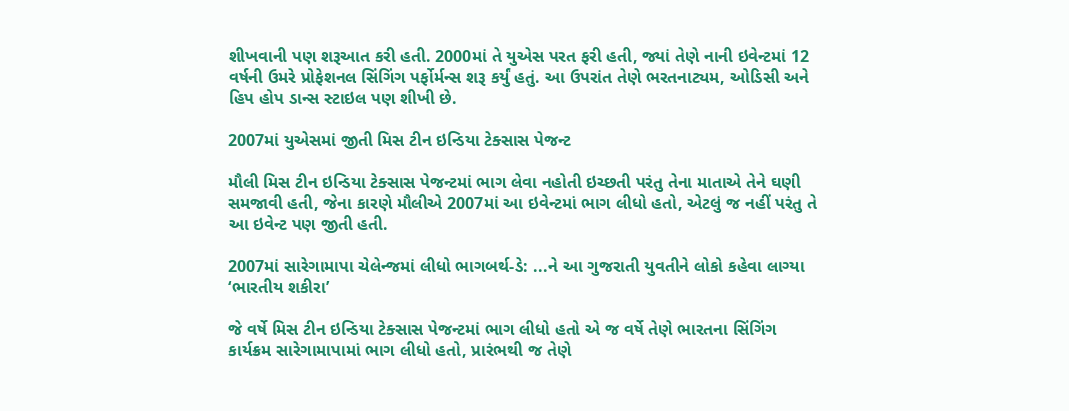શીખવાની પણ શરૂઆત કરી હતી. 2000માં તે યુએસ પરત ફરી હતી, જ્યાં તેણે નાની ઇવેન્ટમાં 12 વર્ષની ઉમરે પ્રોફેશનલ સિંગિંગ પર્ફોર્મન્સ શરૂ કર્યું હતું. આ ઉપરાંત તેણે ભરતનાટ્યમ, ઓડિસી અને હિપ હોપ ડાન્સ સ્ટાઇલ પણ શીખી છે.

2007માં યુએસમાં જીતી મિસ ટીન ઇન્ડિયા ટેક્સાસ પેજન્ટ

મૌલી મિસ ટીન ઇન્ડિયા ટેક્સાસ પેજન્ટમાં ભાગ લેવા નહોતી ઇચ્છતી પરંતુ તેના માતાએ તેને ઘણી સમજાવી હતી, જેના કારણે મૌલીએ 2007માં આ ઇવેન્ટમાં ભાગ લીધો હતો, એટલું જ નહીં પરંતુ તે આ ઇવેન્ટ પણ જીતી હતી.

2007માં સારેગામાપા ચેલેન્જમાં લીધો ભાગબર્થ-ડે: ...ને આ ગુજરાતી યુવતીને લોકો કહેવા લાગ્યા ‘ભારતીય શકીરા’

જે વર્ષે મિસ ટીન ઇન્ડિયા ટેક્સાસ પેજન્ટમાં ભાગ લીધો હતો એ જ વર્ષે તેણે ભારતના સિંગિંગ કાર્યક્રમ સારેગામાપામાં ભાગ લીધો હતો, પ્રારંભથી જ તેણે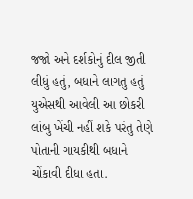જજો અને દર્શકોનું દીલ જીતી લીધું હતું, બધાને લાગતુ હતું યુએસથી આવેલી આ છોકરી લાંબુ ખેંચી નહીં શકે પરંતુ તેણે પોતાની ગાયકીથી બધાને ચોંકાવી દીધા હતા.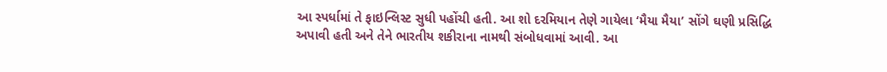આ સ્પર્ધામાં તે ફાઇન્લિસ્ટ સુધી પહોંચી હતી. આ શો દરમિયાન તેણે ગાયેલા ‘મૈયા મૈયા’ સોંગે ઘણી પ્રસિદ્ધિ અપાવી હતી અને તેને ભારતીય શકીરાના નામથી સંબોધવામાં આવી. આ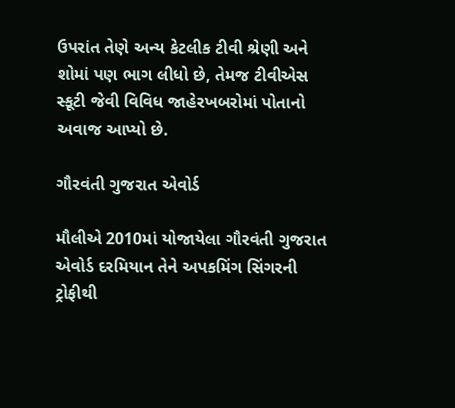ઉપરાંત તેણે અન્ય કેટલીક ટીવી શ્રેણી અને શોમાં પણ ભાગ લીધો છે, તેમજ ટીવીએસ સ્કૂટી જેવી વિવિધ જાહેરખબરોમાં પોતાનો અવાજ આપ્યો છે.

ગૌરવંતી ગુજરાત એવોર્ડ

મૌલીએ 2010માં યોજાયેલા ગૌરવંતી ગુજરાત એવોર્ડ દરમિયાન તેને અપકમિંગ સિંગરની ટ્રોફીથી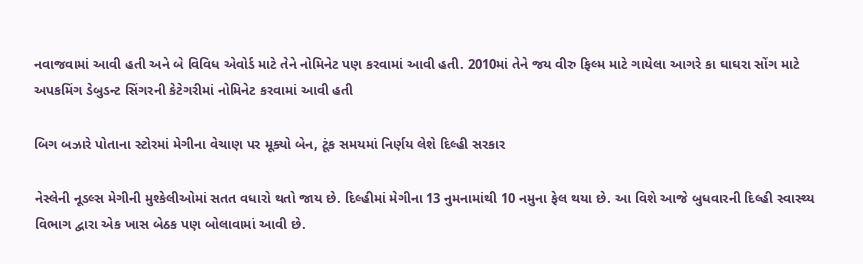નવાજવામાં આવી હતી અને બે વિવિધ એવોર્ડ માટે તેને નોમિનેટ પણ કરવામાં આવી હતી. 2010માં તેને જય વીરુ ફિલ્મ માટે ગાયેલા આગરે કા ઘાઘરા સોંગ માટે અપકમિંગ ડેબુડન્ટ સિંગરની કેટેગરીમાં નોમિનેટ કરવામાં આવી હતી

બિગ બઝારે પોતાના સ્ટોરમાં મેગીના વેચાણ પર મૂક્યો બેન, ટૂંક સમયમાં નિર્ણય લેશે દિલ્હી સરકાર

નેસ્લેની નૂડલ્સ મેગીની મુશ્કેલીઓમાં સતત વધારો થતો જાય છે. દિલ્હીમાં મેગીના 13 નુમનામાંથી 10 નમુના ફેલ થયા છે. આ વિશે આજે બુધવારની દિલ્હી સ્વાસ્થ્ય વિભાગ દ્વારા એક ખાસ બેઠક પણ બોલાવામાં આવી છે.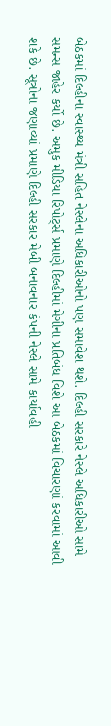બેઠકમાં દિલ્હીના સ્વાસ્થ્ય મંત્રી સહિત નેસ્લેના અધિકારીઓનો પણ સમાવેશ થશે. દિલ્હી સરકારે નેસ્લે અધિકારીઓ સામે સમન્સ જાહેર કર્યો છે. અમુક મીડિયા રિપોર્ટ્સ પ્રમાણે દિલ્હીમાં મેગીના પ્રતિબંધ વિશે આ બેઠકમાં વિચારણાં કરવામાં આવી શકે છે. સૂત્રોના જણાવ્યાં પ્રમાણે દિલ્હી સરકાર મેબી બનાવનાર કંપની નેસ્લે સામે કાર્યાવહી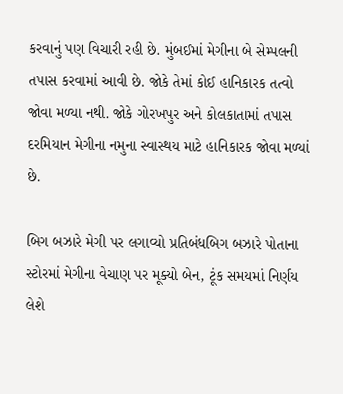કરવાનું પણ વિચારી રહી છે. મુંબઈમાં મેગીના બે સેમ્પલની તપાસ કરવામાં આવી છે. જોકે તેમાં કોઈ હાનિકારક તત્વો જોવા મળ્યા નથી. જોકે ગોરખપુર અને કોલકાતામાં તપાસ દરમિયાન મેગીના નમુના સ્વાસ્થય માટે હાનિકારક જોવા મળ્યાં છે.

બિગ બઝારે મેગી પર લગાવ્યો પ્રતિબંધબિગ બઝારે પોતાના સ્ટોરમાં મેગીના વેચાણ પર મૂક્યો બેન, ટૂંક સમયમાં નિર્ણય લેશે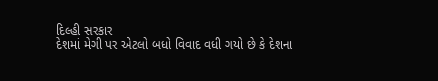દિલ્હી સરકાર
દેશમાં મેગી પર એટલો બધો વિવાદ વધી ગયો છે કે દેશના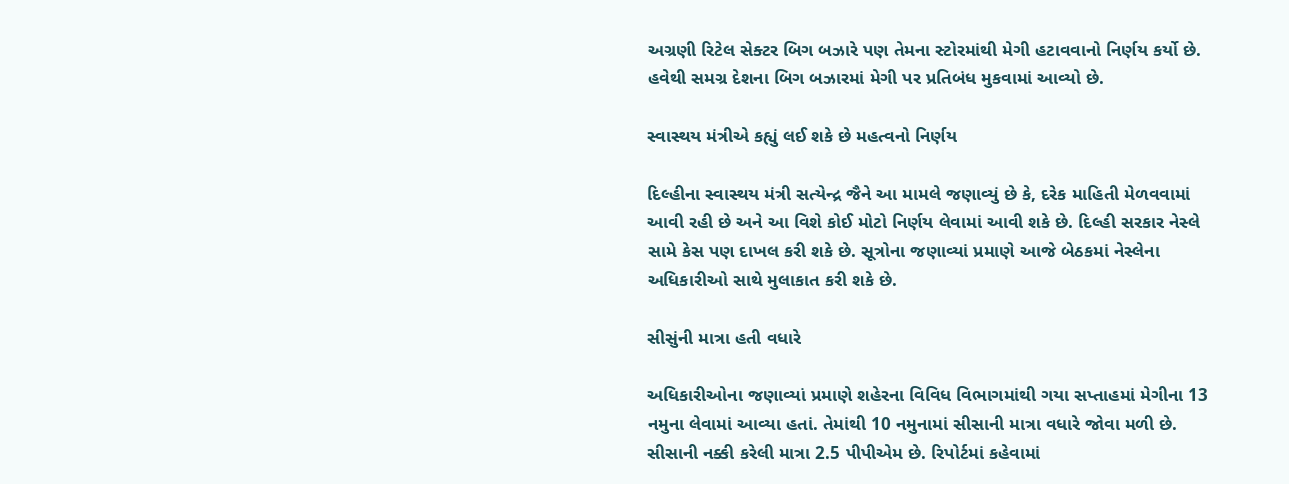અગ્રણી રિટેલ સેક્ટર બિગ બઝારે પણ તેમના સ્ટોરમાંથી મેગી હટાવવાનો નિર્ણય કર્યો છે. હવેથી સમગ્ર દેશના બિગ બઝારમાં મેગી પર પ્રતિબંધ મુકવામાં આવ્યો છે.

સ્વાસ્થય મંત્રીએ કહ્યું લઈ શકે છે મહત્વનો નિર્ણય

દિલ્હીના સ્વાસ્થય મંત્રી સત્યેન્દ્ર જૈને આ મામલે જણાવ્યું છે કે, દરેક માહિતી મેળવવામાં આવી રહી છે અને આ વિશે કોઈ મોટો નિર્ણય લેવામાં આવી શકે છે. દિલ્હી સરકાર નેસ્લે સામે કેસ પણ દાખલ કરી શકે છે. સૂત્રોના જણાવ્યાં પ્રમાણે આજે બેઠકમાં નેસ્લેના અધિકારીઓ સાથે મુલાકાત કરી શકે છે.

સીસુંની માત્રા હતી વધારે

અધિકારીઓના જણાવ્યાં પ્રમાણે શહેરના વિવિધ વિભાગમાંથી ગયા સપ્તાહમાં મેગીના 13 નમુના લેવામાં આવ્યા હતાં. તેમાંથી 10 નમુનામાં સીસાની માત્રા વધારે જોવા મળી છે. સીસાની નક્કી કરેલી માત્રા 2.5 પીપીએમ છે. રિપોર્ટમાં કહેવામાં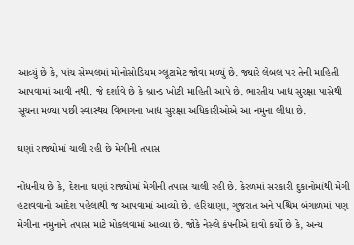આવ્યું છે કે, પાંચ સેમ્પલમાં મોનોસોડિયમ ગ્લૂટામેટ જોવા મળ્યું છે. જ્યારે લેબલ પર તેની માહિતી આપવામાં આવી નથી. જે દર્શાવે છે કે બ્રાન્ડ ખોટી માહિતી આપે છે. ભારતીય ખાદ્ય સુરક્ષા પાસેથી સૂચના મળ્યા પછી સ્વાસ્થય વિભાગના ખાદ્ય સુરક્ષા અધિકારીઓએ આ નમુના લીધા છે.

ઘણાં રાજ્યોમાં ચાલી રહી છે મેગીની તપાસ

નોંધનીય છે કે, દેશના ઘણાં રાજ્યોમાં મેગીની તપાસ ચાલી રહી છે. કેરળમાં સરકારી દુકાનોમાંથી મેગી હટાવવાનો આદેશ પહેલાથી જ આપવામાં આવ્યો છે. હરિયાણા, ગુજરાત અને પશ્ચિમ બંગાળમાં પણ મેગીના નમુનાને તપાસ માટે મોકલવામાં આવ્યા છે. જોકે નેસ્લે કંપનીએ દાવો કર્યો છે કે, અન્ય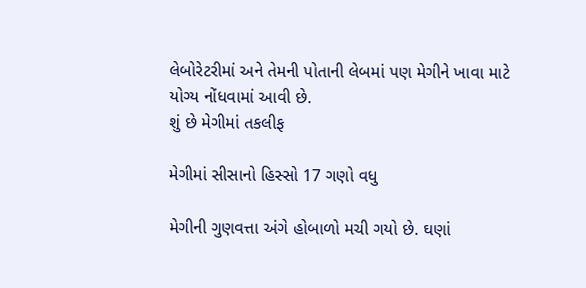લેબોરેટરીમાં અને તેમની પોતાની લેબમાં પણ મેગીને ખાવા માટે યોગ્ય નોંધવામાં આવી છે.
શું છે મેગીમાં તકલીફ

મેગીમાં સીસાનો હિસ્સો 17 ગણો વધુ

મેગીની ગુણવત્તા અંગે હોબાળો મચી ગયો છે. ઘણાં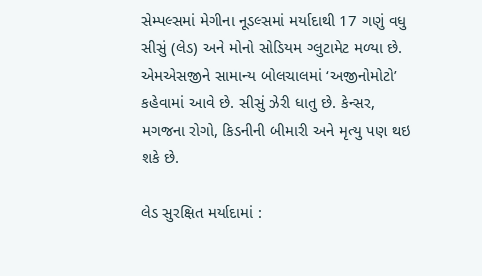સેમ્પલ્સમાં મેગીના નૂડલ્સમાં મર્યાદાથી 17 ગણું વધુ સીસું (લેડ) અને મોનો સોડિયમ ગ્લુટામેટ મળ્યા છે. એમએસજીને સામાન્ય બોલચાલમાં ‘અજીનોમોટો’ કહેવામાં આવે છે. સીસું ઝેરી ધાતુ છે. કેન્સર, મગજના રોગો, કિડનીની બીમારી અને મૃત્યુ પણ થઇ શકે છે.

લેડ સુરક્ષિત મર્યાદામાં :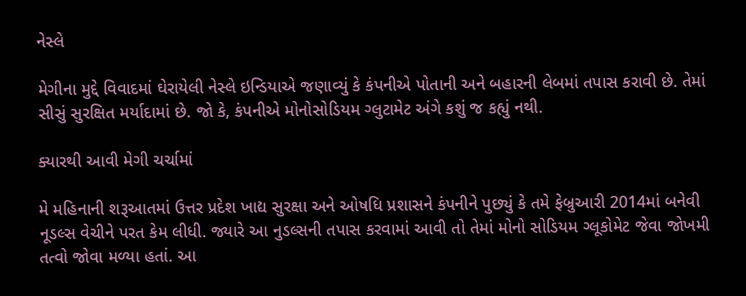નેસ્લે

મેગીના મુદ્દે વિવાદમાં ઘેરાયેલી નેસ્લે ઇન્ડિયાએ જણાવ્યું કે કંપનીએ પોતાની અને બહારની લેબમાં તપાસ કરાવી છે. તેમાં સીસું સુરક્ષિત મર્યાદામાં છે. જો કે, કંપનીએ મોનોસોડિયમ ગ્લુટામેટ અંગે કશું જ કહ્યું નથી.

ક્યારથી આવી મેગી ચર્ચામાં

મે મહિનાની શરૂઆતમાં ઉત્તર પ્રદેશ ખાદ્ય સુરક્ષા અને ઓષધિ પ્રશાસને કંપનીને પુછ્યું કે તમે ફેબ્રુઆરી 2014માં બનેવી નૂડલ્સ વેચીને પરત કેમ લીધી. જ્યારે આ નુડલ્સની તપાસ કરવામાં આવી તો તેમાં મોનો સોડિયમ ગ્લૂકોમેટ જેવા જોખમી તત્વો જોવા મળ્યા હતાં. આ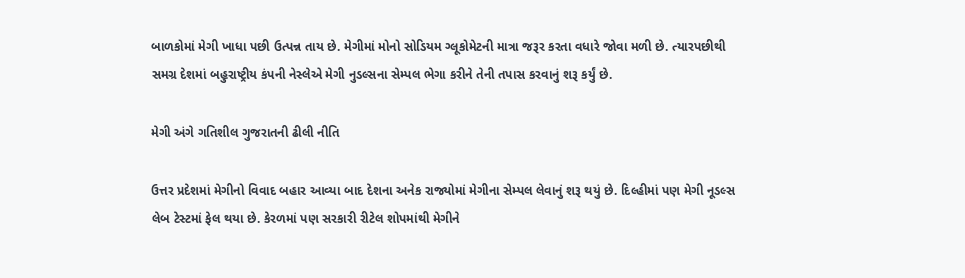બાળકોમાં મેગી ખાધા પછી ઉત્પન્ન તાય છે. મેગીમાં મોનો સોડિયમ ગ્લૂકોમેટની માત્રા જરૂર કરતા વધારે જોવા મળી છે. ત્યારપછીથી સમગ્ર દેશમાં બહુરાષ્ટ્રીય કંપની નેસ્લેએ મેગી નુડલ્સના સેમ્પલ ભેગા કરીને તેની તપાસ કરવાનું શરૂ કર્યું છે.

મેગી અંગે ગતિશીલ ગુજરાતની ઢીલી નીતિ

ઉત્તર પ્રદેશમાં મેગીનો વિવાદ બહાર આવ્યા બાદ દેશના અનેક રાજ્યોમાં મેગીના સેમ્પલ લેવાનું શરૂ થયું છે. દિલ્હીમાં પણ મેગી નૂડલ્સ લેબ ટેસ્ટમાં ફેલ થયા છે. કેરળમાં પણ સરકારી રીટેલ શોપમાંથી મેગીને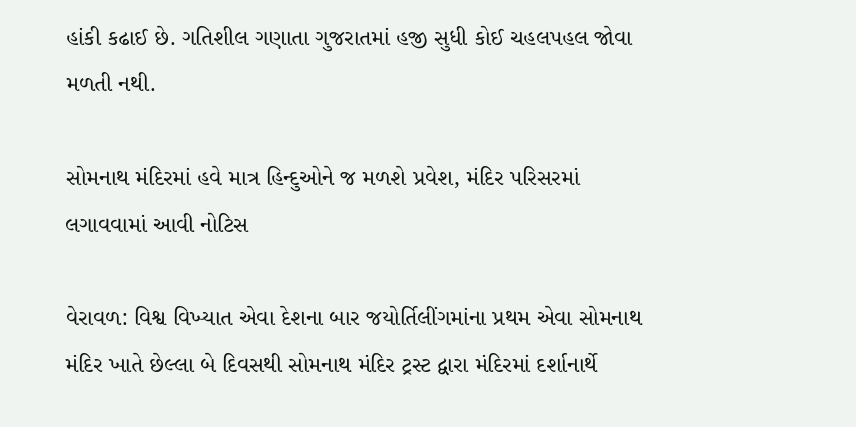હાંકી કઢાઈ છે. ગતિશીલ ગણાતા ગુજરાતમાં હજી સુધી કોઈ ચહલપહલ જોવા મળતી નથી.

સોમનાથ મંદિરમાં હવે માત્ર હિન્દુઓને જ મળશે પ્રવેશ, મંદિર પરિસરમાં લગાવવામાં આવી નોટિસ

વેરાવળ: વિશ્વ વિખ્યાત એવા દેશના બાર જયોર્તિલીંગમાંના પ્રથમ એવા સોમનાથ મંદિર ખાતે છેલ્લા બે દિવસથી સોમનાથ મંદિર ટ્રસ્ટ દ્વારા મંદિરમાં દર્શાનાર્થે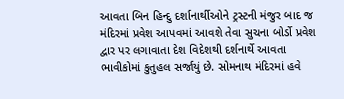આવતા બિન હિન્દુ દર્શાનાર્થીઓને ટ્રસ્ટની મંજુર બાદ જ મંદિરમાં પ્રવેશ આપવમાં આવશે તેવા સુચના બોર્ડો પ્રવેશ દ્વાર પર લગાવાતા દેશ વિદેશથી દર્શનાર્થે આવતા ભાવીકોમાં કુતુહલ સર્જાયું છે. સોમનાથ મંદિરમાં હવે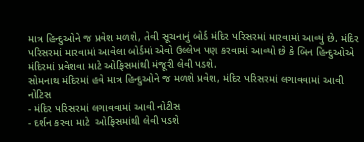માત્ર હિન્દુઓને જ પ્રવેશ મળશે, તેવી સૂચનાનું બોર્ડ મંદિર પરિસરમાં મારવામાં આવ્યું છે. મંદિર પરિસરમાં મારવામાં આવેલા બોર્ડમાં એવો ઉલ્લેખ પણ કરવામાં આવ્યો છે કે બિન હિન્દુઓએ મંદિરમાં પ્રવેશવા માટે ઓફિસમાંથી મંજૂરી લેવી પડશે.
સોમનાથ મંદિરમાં હવે માત્ર હિન્દુઓને જ મળશે પ્રવેશ, મંદિર પરિસરમાં લગાવવામાં આવી નોટિસ
- મંદિર પરિસરમાં લગાવવામાં આવી નોટીસ
- દર્શન કરવા માટે  ઓફિસમાંથી લેવી પડશે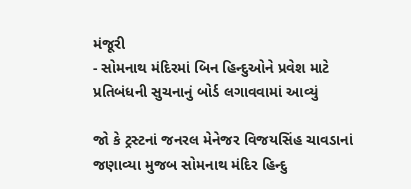મંજૂરી
- સોમનાથ મંદિરમાં બિન હિન્દુઓને પ્રવેશ માટે પ્રતિબંધની સુચનાનું બોર્ડ લગાવવામાં આવ્યું

જો કે ટ્રસ્ટનાં જનરલ મેનેજર વિજયસિંહ ચાવડાનાં જણાવ્યા મુજબ સોમનાથ મંદિર હિન્દુ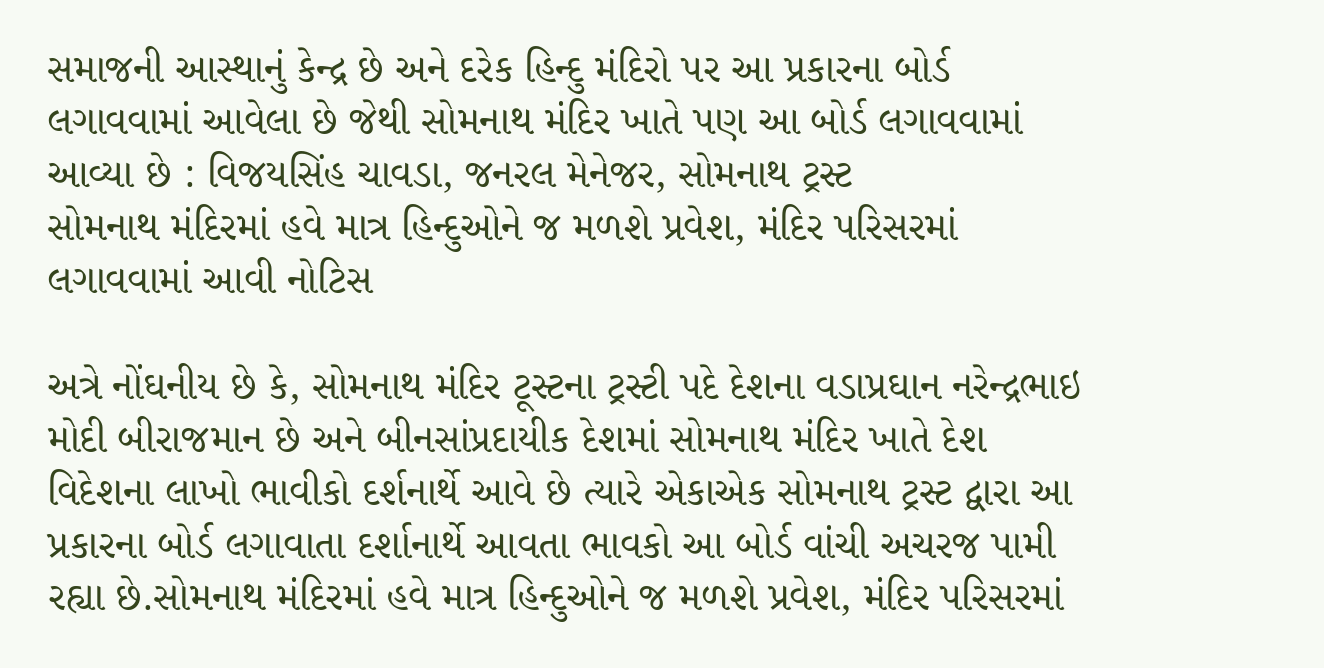સમાજની આસ્થાનું કેન્દ્ર છે અને દરેક હિન્દુ મંદિરો પર આ પ્રકારના બોર્ડ લગાવવામાં આવેલા છે જેથી સોમનાથ મંદિર ખાતે પણ આ બોર્ડ લગાવવામાં આવ્યા છે : વિજયસિંહ ચાવડા, જનરલ મેનેજર, સોમનાથ ટ્રસ્ટ
સોમનાથ મંદિરમાં હવે માત્ર હિન્દુઓને જ મળશે પ્રવેશ, મંદિર પરિસરમાં લગાવવામાં આવી નોટિસ

અત્રે નોંઘનીય છે કે, સોમનાથ મંદિર ટૂસ્ટના ટ્રસ્ટી પદે દેશના વડાપ્રઘાન નરેન્દ્રભાઇ મોદી બીરાજમાન છે અને બીનસાંપ્રદાયીક દેશમાં સોમનાથ મંદિર ખાતે દેશ વિદેશના લાખો ભાવીકો દર્શનાર્થે આવે છે ત્યારે એકાએક સોમનાથ ટ્રસ્ટ દ્વારા આ પ્રકારના બોર્ડ લગાવાતા દર્શાનાર્થે આવતા ભાવકો આ બોર્ડ વાંચી અચરજ પામી રહ્યા છે.સોમનાથ મંદિરમાં હવે માત્ર હિન્દુઓને જ મળશે પ્રવેશ, મંદિર પરિસરમાં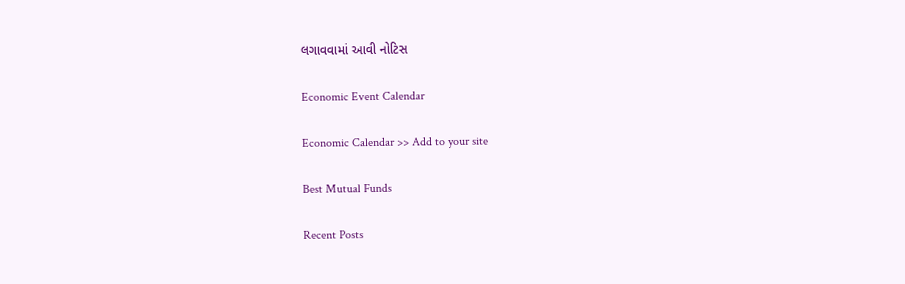લગાવવામાં આવી નોટિસ

Economic Event Calendar

Economic Calendar >> Add to your site

Best Mutual Funds

Recent Posts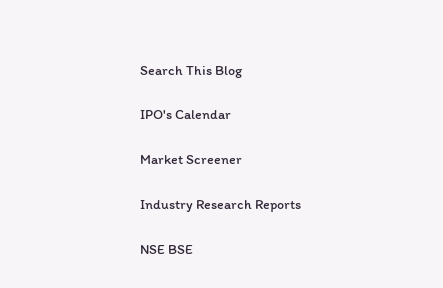Search This Blog

IPO's Calendar

Market Screener

Industry Research Reports

NSE BSE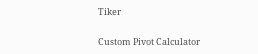Tiker

Custom Pivot Calculator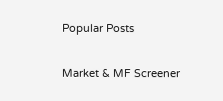Popular Posts

Market & MF Screener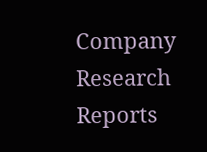Company Research Reports